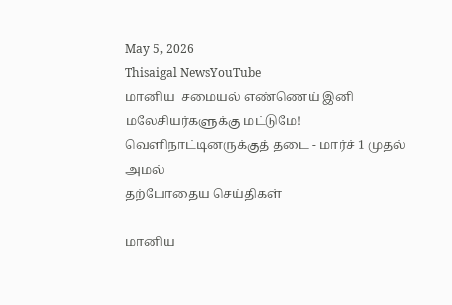May 5, 2026
Thisaigal NewsYouTube
மானிய  சமையல் எண்ணெய் இனி மலேசியர்களுக்கு மட்டுமே! வெளிநாட்டினருக்குத் தடை - மார்ச் 1 முதல் அமல்
தற்போதைய செய்திகள்

மானிய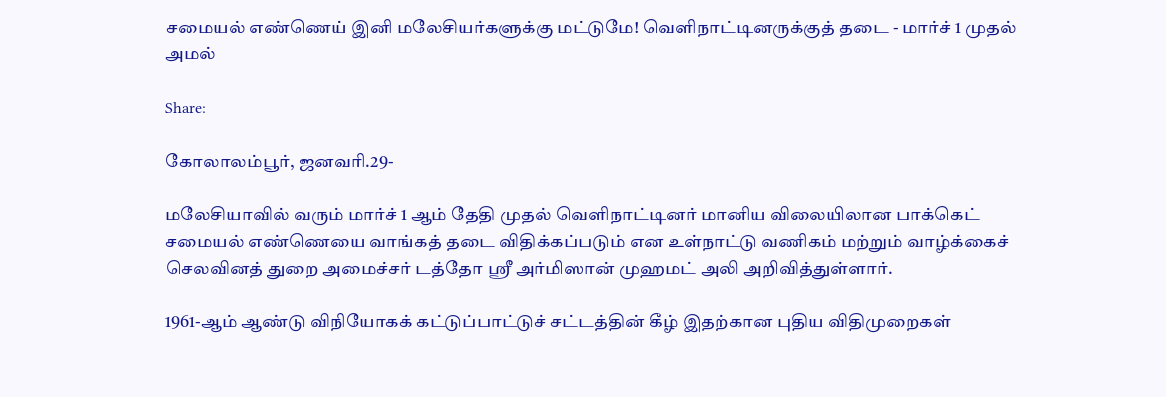சமையல் எண்ணெய் இனி மலேசியர்களுக்கு மட்டுமே! வெளிநாட்டினருக்குத் தடை - மார்ச் 1 முதல் அமல்

Share:

கோலாலம்பூர், ஜனவரி.29-

மலேசியாவில் வரும் மார்ச் 1 ஆம் தேதி முதல் வெளிநாட்டினர் மானிய விலையிலான பாக்கெட் சமையல் எண்ணெயை வாங்கத் தடை விதிக்கப்படும் என உள்நாட்டு வணிகம் மற்றும் வாழ்க்கைச் செலவினத் துறை அமைச்சர் டத்தோ ஶ்ரீ அர்மிஸான் முஹமட் அலி அறிவித்துள்ளார்.

1961-ஆம் ஆண்டு விநியோகக் கட்டுப்பாட்டுச் சட்டத்தின் கீழ் இதற்கான புதிய விதிமுறைகள்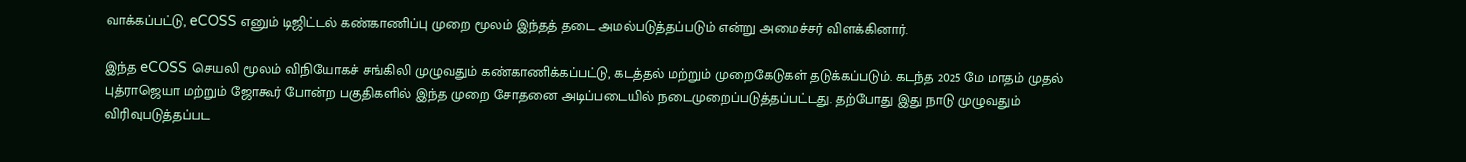வாக்கப்பட்டு, eCOSS எனும் டிஜிட்டல் கண்காணிப்பு முறை மூலம் இந்தத் தடை அமல்படுத்தப்படும் என்று அமைச்சர் விளக்கினார்.

இந்த eCOSS செயலி மூலம் விநியோகச் சங்கிலி முழுவதும் கண்காணிக்கப்பட்டு, கடத்தல் மற்றும் முறைகேடுகள் தடுக்கப்படும். கடந்த 2025 மே மாதம் முதல் புத்ராஜெயா மற்றும் ஜோகூர் போன்ற பகுதிகளில் இந்த முறை சோதனை அடிப்படையில் நடைமுறைப்படுத்தப்பட்டது. தற்போது இது நாடு முழுவதும் விரிவுபடுத்தப்பட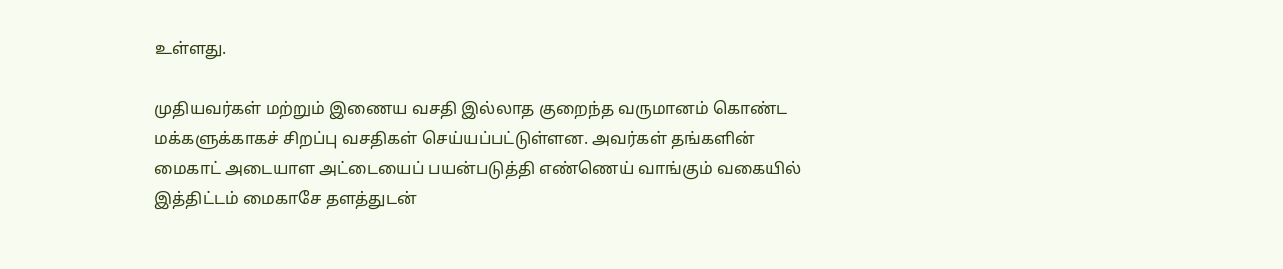உள்ளது.

முதியவர்கள் மற்றும் இணைய வசதி இல்லாத குறைந்த வருமானம் கொண்ட மக்களுக்காகச் சிறப்பு வசதிகள் செய்யப்பட்டுள்ளன. அவர்கள் தங்களின் மைகாட் அடையாள அட்டையைப் பயன்படுத்தி எண்ணெய் வாங்கும் வகையில் இத்திட்டம் மைகாசே தளத்துடன்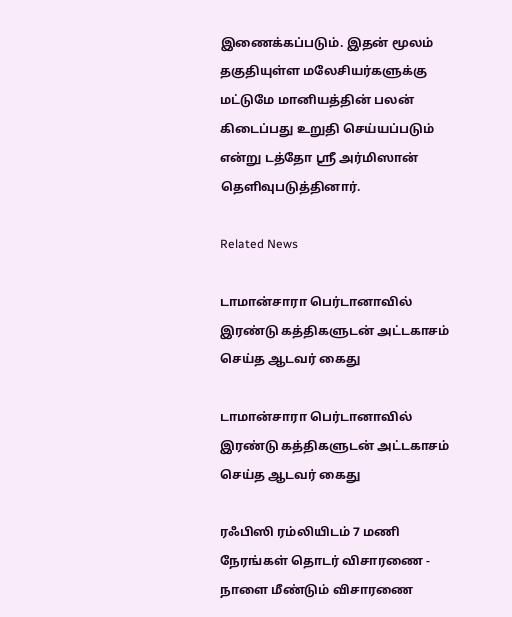இணைக்கப்படும். இதன் மூலம் தகுதியுள்ள மலேசியர்களுக்கு மட்டுமே மானியத்தின் பலன் கிடைப்பது உறுதி செய்யப்படும் என்று டத்தோ ஶ்ரீ அர்மிஸான் தெளிவுபடுத்தினார்.

Related News

டாமான்சாரா பெர்டானாவில் இரண்டு கத்திகளுடன் அட்டகாசம் செய்த ஆடவர் கைது

டாமான்சாரா பெர்டானாவில் இரண்டு கத்திகளுடன் அட்டகாசம் செய்த ஆடவர் கைது

ரஃபிஸி ரம்லியிடம் 7 மணி நேரங்கள் தொடர் விசாரணை - நாளை மீண்டும் விசாரணை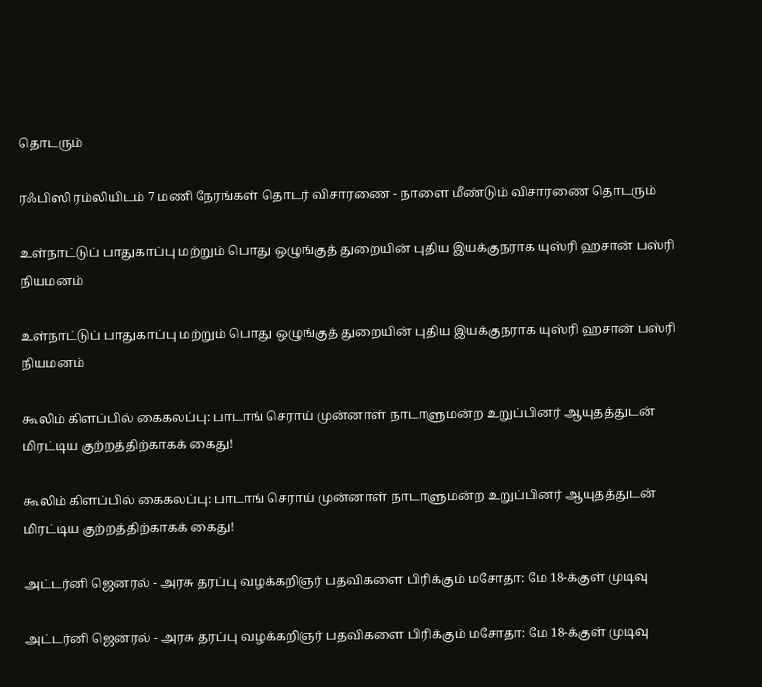தொடரும்

ரஃபிஸி ரம்லியிடம் 7 மணி நேரங்கள் தொடர் விசாரணை - நாளை மீண்டும் விசாரணை தொடரும்

உள்நாட்டுப் பாதுகாப்பு மற்றும் பொது ஒழுங்குத் துறையின் புதிய இயக்குநராக யுஸ்ரி ஹசான் பஸ்ரி நியமனம்

உள்நாட்டுப் பாதுகாப்பு மற்றும் பொது ஒழுங்குத் துறையின் புதிய இயக்குநராக யுஸ்ரி ஹசான் பஸ்ரி நியமனம்

கூலிம் கிளப்பில் கைகலப்பு: பாடாங் செராய் முன்னாள் நாடாளுமன்ற உறுப்பினர் ஆயுதத்துடன் மிரட்டிய குற்றத்திற்காகக் கைது!

கூலிம் கிளப்பில் கைகலப்பு: பாடாங் செராய் முன்னாள் நாடாளுமன்ற உறுப்பினர் ஆயுதத்துடன் மிரட்டிய குற்றத்திற்காகக் கைது!

அட்டர்னி ஜெனரல் - அரசு தரப்பு வழக்கறிஞர் பதவிகளை பிரிக்கும் மசோதா: மே 18-க்குள் முடிவு

அட்டர்னி ஜெனரல் - அரசு தரப்பு வழக்கறிஞர் பதவிகளை பிரிக்கும் மசோதா: மே 18-க்குள் முடிவு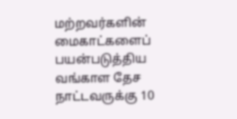மற்றவர்களின் மைகாட்களைப் பயன்படுத்திய வங்காள தேச நாட்டவருக்கு 10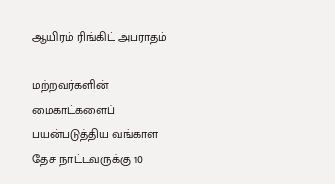ஆயிரம் ரிங்கிட் அபராதம்

மற்றவர்களின் மைகாட்களைப் பயன்படுத்திய வங்காள தேச நாட்டவருக்கு 10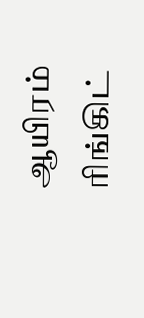ஆயிரம் ரிங்கிட்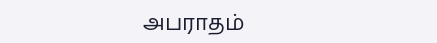அபராதம்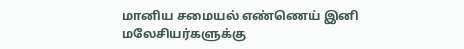மானிய சமையல் எண்ணெய் இனி மலேசியர்களுக்கு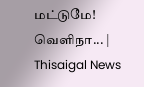மட்டுமே! வெளிநா... | Thisaigal News